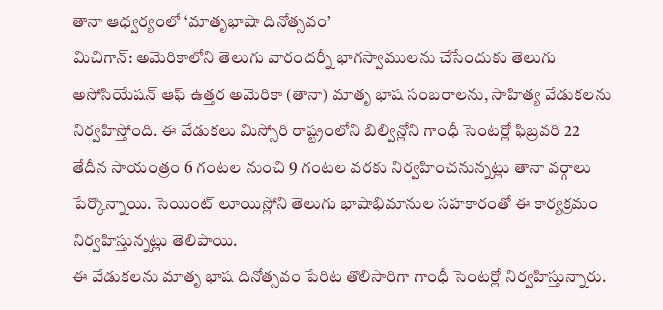తానా ఆధ్వర్యంలో ‘మాతృభాషా దినోత్సవం’
మిచిగాన్: అమెరికాలోని తెలుగు వారందర్నీ భాగస్వాములను చేసేందుకు తెలుగు అసోసియేషన్ ఆఫ్ ఉత్తర అమెరికా (తానా) మాతృ భాష సంబరాలను, సాహిత్య వేడుకలను నిర్వహిస్తోంది. ఈ వేడుకలు మిస్సోరి రాష్ట్రంలోని బిల్విన్లోని గాంధీ సెంటర్లో ఫిబ్రవరి 22 తేదీన సాయంత్రం 6 గంటల నుంచి 9 గంటల వరకు నిర్వహించనున్నట్లు తానా వర్గాలు పేర్కొన్నాయి. సెయింట్ లూయిస్లోని తెలుగు భాషాభిమానుల సహకారంతో ఈ కార్యక్రమం నిర్వహిస్తున్నట్లు తెలిపాయి.
ఈ వేడుకలను మాతృ భాష దినోత్సవం పేరిట తొలిసారిగా గాంధీ సెంటర్లో నిర్వహిస్తున్నారు.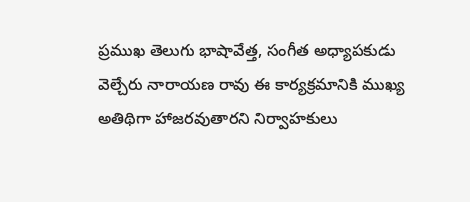ప్రముఖ తెలుగు భాషావేత్త, సంగీత అధ్యాపకుడు వెల్చేరు నారాయణ రావు ఈ కార్యక్రమానికి ముఖ్య అతిథిగా హాజరవుతారని నిర్వాహకులు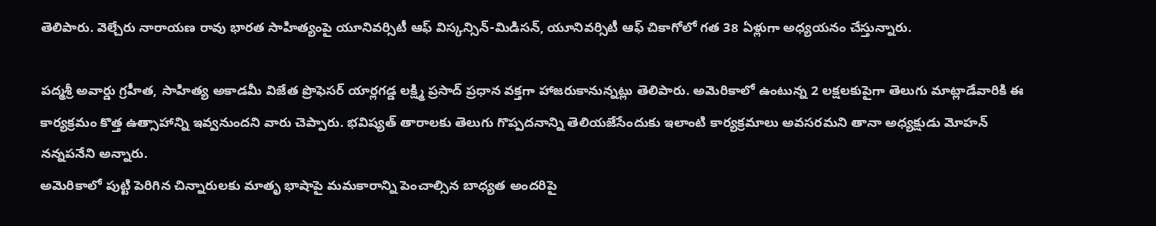తెలిపారు. వెల్చేరు నారాయణ రావు భారత సాహిత్యంపై యూనివర్సిటీ ఆఫ్ విస్కన్సిన్-మిడిసన్, యూనివర్సిటీ ఆఫ్ చికాగోలో గత 38 ఏళ్లుగా అధ్యయనం చేస్తున్నారు.

పద్మశ్రీ అవార్డు గ్రహీత, సాహిత్య అకాడమీ విజేత ప్రొఫెసర్ యార్లగడ్డ లక్ష్మి ప్రసాద్ ప్రధాన వక్తగా హాజరుకానున్నట్లు తెలిపారు. అమెరికాలో ఉంటున్న 2 లక్షలకుపైగా తెలుగు మాట్లాడేవారికి ఈ కార్యక్రమం కొత్త ఉత్సాహాన్ని ఇవ్వనుందని వారు చెప్పారు. భవిష్యత్ తారాలకు తెలుగు గొప్పదనాన్ని తెలియజేసేందుకు ఇలాంటి కార్యక్రమాలు అవసరమని తానా అధ్యక్షుడు మోహన్ నన్నపనేని అన్నారు.
అమెరికాలో పుట్టి పెరిగిన చిన్నారులకు మాతృ భాషాపై మమకారాన్ని పెంచాల్సిన బాధ్యత అందరిపై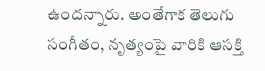ఉందన్నారు. అంతేగాక తెలుగు సంగీతం, నృత్యంపై వారికి ఆసక్తి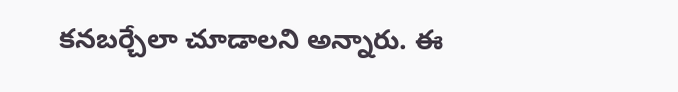కనబర్చేలా చూడాలని అన్నారు. ఈ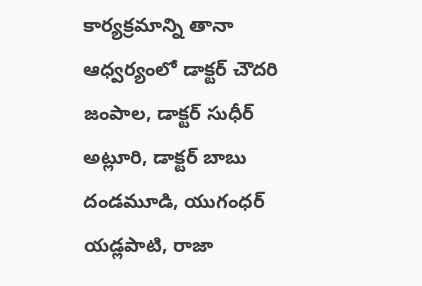కార్యక్రమాన్ని తానా ఆధ్వర్యంలో డాక్టర్ చౌదరి జంపాల, డాక్టర్ సుధీర్ అట్లూరి, డాక్టర్ బాబు దండమూడి, యుగంధర్ యడ్లపాటి, రాజా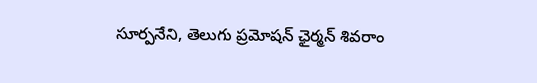సూర్పనేని, తెలుగు ప్రమోషన్ ఛైర్మన్ శివరాం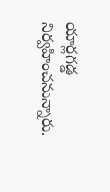యార్లగడ్డ నిర్వహించనున్నారు.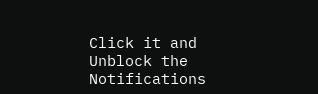Click it and Unblock the Notifications